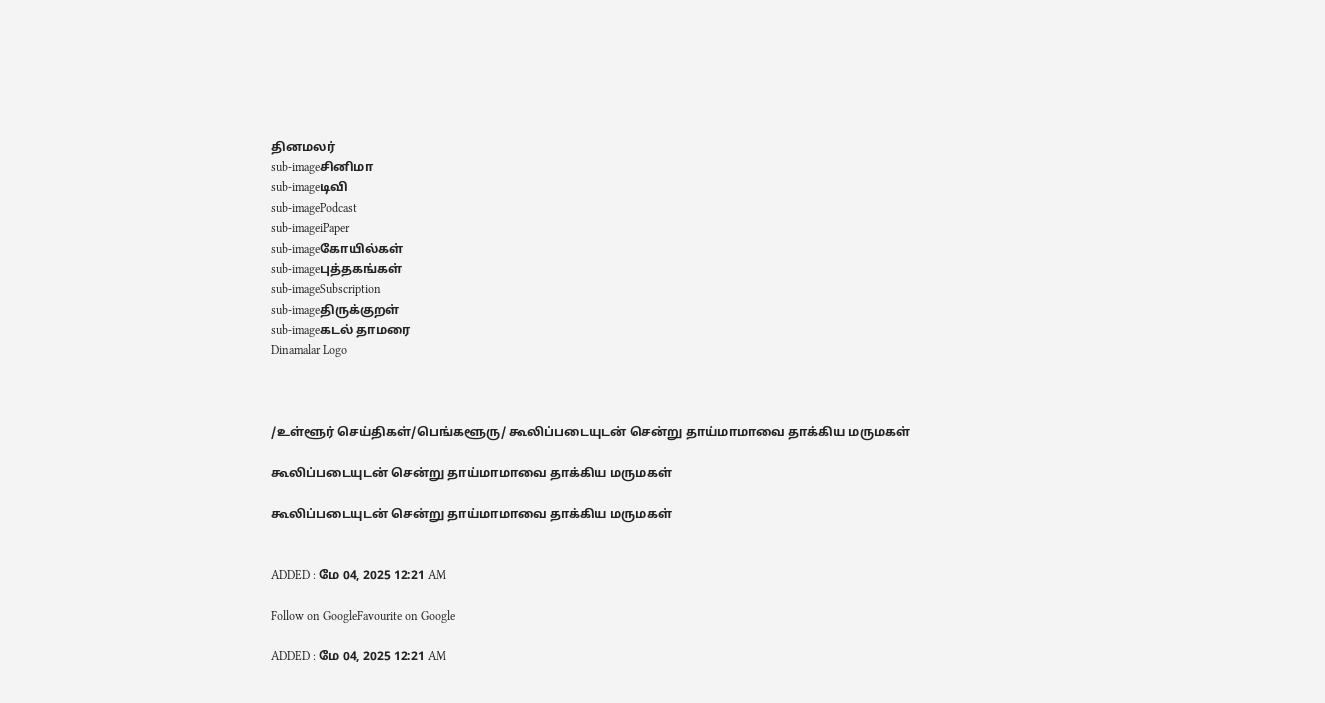தினமலர்
sub-imageசினிமா
sub-imageடிவி
sub-imagePodcast
sub-imageiPaper
sub-imageகோயில்கள்
sub-imageபுத்தகங்கள்
sub-imageSubscription
sub-imageதிருக்குறள்
sub-imageகடல் தாமரை
Dinamalar Logo



/உள்ளூர் செய்திகள்/பெங்களூரு/ கூலிப்படையுடன் சென்று தாய்மாமாவை தாக்கிய மருமகள்

கூலிப்படையுடன் சென்று தாய்மாமாவை தாக்கிய மருமகள்

கூலிப்படையுடன் சென்று தாய்மாமாவை தாக்கிய மருமகள்


ADDED : மே 04, 2025 12:21 AM

Follow on GoogleFavourite on Google

ADDED : மே 04, 2025 12:21 AM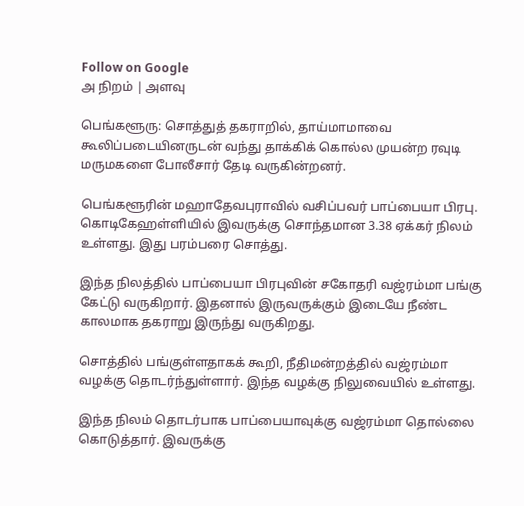Follow on Google
அ நிறம் | அளவு

பெங்களூரு: சொத்துத் தகராறில், தாய்மாமாவை கூலிப்படையினருடன் வந்து தாக்கிக் கொல்ல முயன்ற ரவுடி மருமகளை போலீசார் தேடி வருகின்றனர்.

பெங்களூரின் மஹாதேவபுராவில் வசிப்பவர் பாப்பையா பிரபு. கொடிகேஹள்ளியில் இவருக்கு சொந்தமான 3.38 ஏக்கர் நிலம் உள்ளது. இது பரம்பரை சொத்து.

இந்த நிலத்தில் பாப்பையா பிரபுவின் சகோதரி வஜ்ரம்மா பங்கு கேட்டு வருகிறார். இதனால் இருவருக்கும் இடையே நீண்ட காலமாக தகராறு இருந்து வருகிறது.

சொத்தில் பங்குள்ளதாகக் கூறி, நீதிமன்றத்தில் வஜ்ரம்மா வழக்கு தொடர்ந்துள்ளார். இந்த வழக்கு நிலுவையில் உள்ளது.

இந்த நிலம் தொடர்பாக பாப்பையாவுக்கு வஜ்ரம்மா தொல்லை கொடுத்தார். இவருக்கு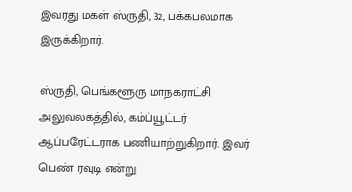இவரது மகள் ஸ்ருதி, 32, பக்கபலமாக இருக்கிறார்.

ஸ்ருதி, பெங்களூரு மாநகராட்சி அலுவலகத்தில், கம்ப்யூட்டர் ஆப்பரேட்டராக பணியாற்றுகிறார். இவர் பெண் ரவுடி என்று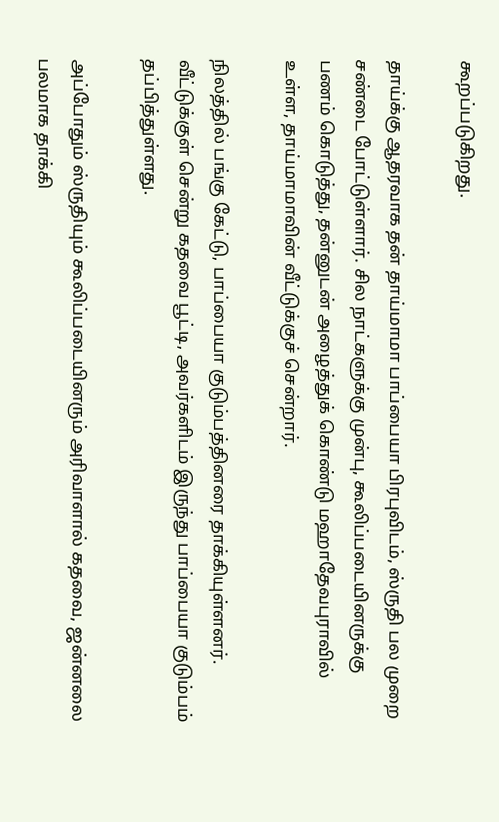கூறப்படுகிறது.

தாய்க்கு ஆதரவாக தன் தாய்மாமா பாப்பையா பிரபுவிடம், ஸ்ருதி பல முறை சண்டை போட்டுள்ளார். சில நாட்களுக்கு முன்பு, கூலிப்படையினருக்கு பணம் கொடுத்து, தன்னுடன் அழைத்துக் கொண்டு மஹாதேவபுராவில் உள்ள, தாய்மாமாவின் வீட்டுக்குச் சென்றார்.

நிலத்தில் பங்கு கேட்டு, பாப்பையா குடும்பத்தினரை தாக்கியுள்ளனர். வீட்டுக்குள் சென்று கதவை பூட்டி, அவர்களிடம் இருந்து பாப்பையா குடும்பம் தப்பித்துள்ளது.

அப்போதும் ஸ்ருதியும் கூலிப்படையினரும் அரிவாளால் கதவை, ஜன்னலை பலமாக தாக்கி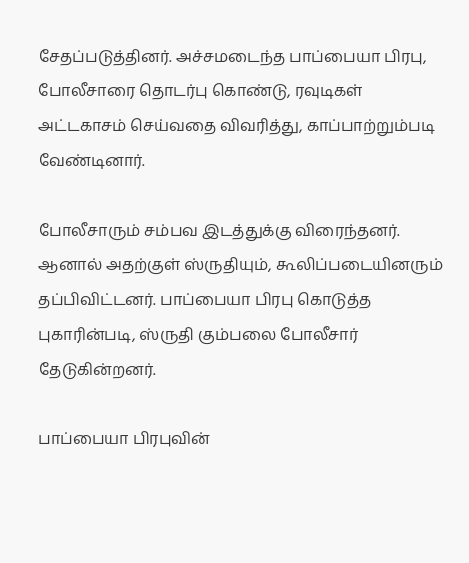சேதப்படுத்தினர். அச்சமடைந்த பாப்பையா பிரபு, போலீசாரை தொடர்பு கொண்டு, ரவுடிகள் அட்டகாசம் செய்வதை விவரித்து, காப்பாற்றும்படி வேண்டினார்.

போலீசாரும் சம்பவ இடத்துக்கு விரைந்தனர். ஆனால் அதற்குள் ஸ்ருதியும், கூலிப்படையினரும் தப்பிவிட்டனர். பாப்பையா பிரபு கொடுத்த புகாரின்படி, ஸ்ருதி கும்பலை போலீசார் தேடுகின்றனர்.

பாப்பையா பிரபுவின்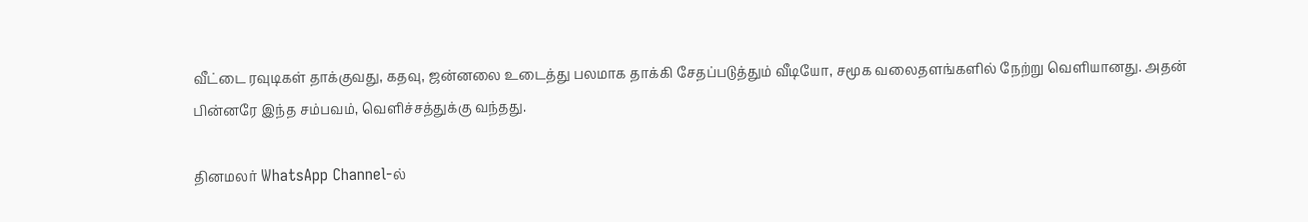வீட்டை ரவுடிகள் தாக்குவது, கதவு, ஜன்னலை உடைத்து பலமாக தாக்கி சேதப்படுத்தும் வீடியோ, சமூக வலைதளங்களில் நேற்று வெளியானது. அதன் பின்னரே இந்த சம்பவம், வெளிச்சத்துக்கு வந்தது.

தினமலர் WhatsApp Channel-ல்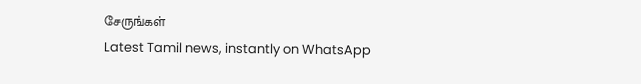சேருங்கள்
Latest Tamil news, instantly on WhatsApp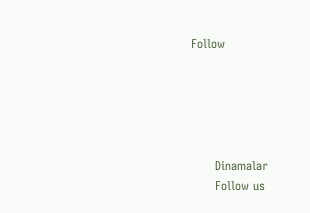Follow





      Dinamalar
      Follow us